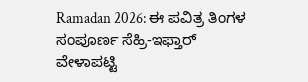Ramadan 2026: ಈ ಪವಿತ್ರ ತಿಂಗಳ ಸಂಪೂರ್ಣ ಸೆಹ್ರಿ-ಇಫ್ತಾರ್ ವೇಳಾಪಟ್ಟಿ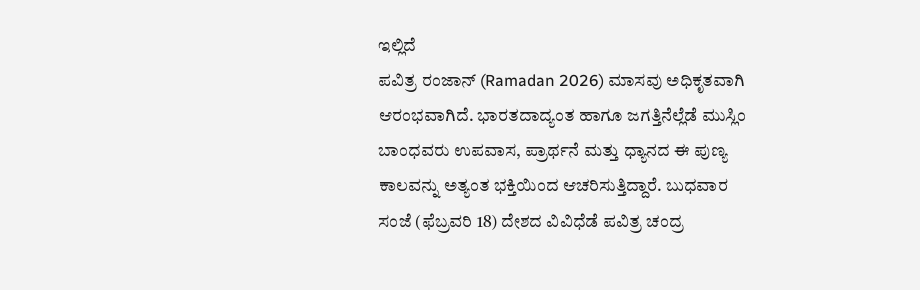ಇಲ್ಲಿದೆ
ಪವಿತ್ರ ರಂಜಾನ್ (Ramadan 2026) ಮಾಸವು ಅಧಿಕೃತವಾಗಿ ಆರಂಭವಾಗಿದೆ. ಭಾರತದಾದ್ಯಂತ ಹಾಗೂ ಜಗತ್ತಿನೆಲ್ಲೆಡೆ ಮುಸ್ಲಿಂ ಬಾಂಧವರು ಉಪವಾಸ, ಪ್ರಾರ್ಥನೆ ಮತ್ತು ಧ್ಯಾನದ ಈ ಪುಣ್ಯ ಕಾಲವನ್ನು ಅತ್ಯಂತ ಭಕ್ತಿಯಿಂದ ಆಚರಿಸುತ್ತಿದ್ದಾರೆ. ಬುಧವಾರ ಸಂಜೆ (ಫೆಬ್ರವರಿ 18) ದೇಶದ ವಿವಿಧೆಡೆ ಪವಿತ್ರ ಚಂದ್ರ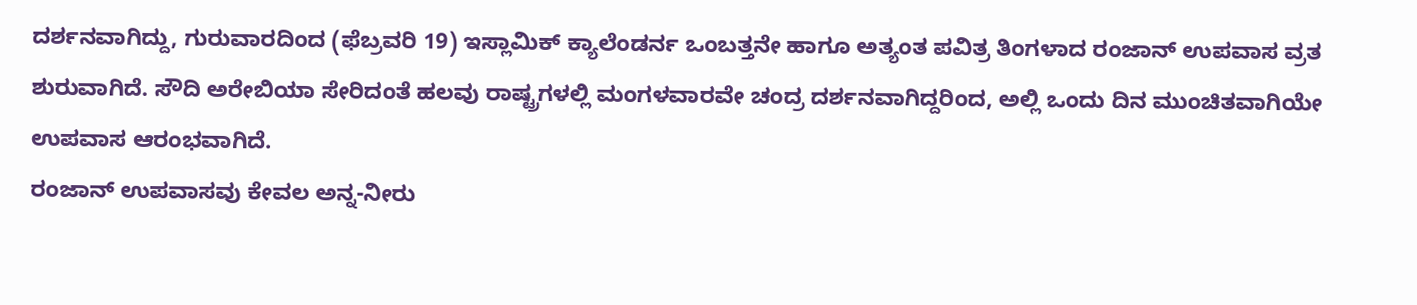ದರ್ಶನವಾಗಿದ್ದು, ಗುರುವಾರದಿಂದ (ಫೆಬ್ರವರಿ 19) ಇಸ್ಲಾಮಿಕ್ ಕ್ಯಾಲೆಂಡರ್ನ ಒಂಬತ್ತನೇ ಹಾಗೂ ಅತ್ಯಂತ ಪವಿತ್ರ ತಿಂಗಳಾದ ರಂಜಾನ್ ಉಪವಾಸ ವ್ರತ ಶುರುವಾಗಿದೆ. ಸೌದಿ ಅರೇಬಿಯಾ ಸೇರಿದಂತೆ ಹಲವು ರಾಷ್ಟ್ರಗಳಲ್ಲಿ ಮಂಗಳವಾರವೇ ಚಂದ್ರ ದರ್ಶನವಾಗಿದ್ದರಿಂದ, ಅಲ್ಲಿ ಒಂದು ದಿನ ಮುಂಚಿತವಾಗಿಯೇ ಉಪವಾಸ ಆರಂಭವಾಗಿದೆ.
ರಂಜಾನ್ ಉಪವಾಸವು ಕೇವಲ ಅನ್ನ-ನೀರು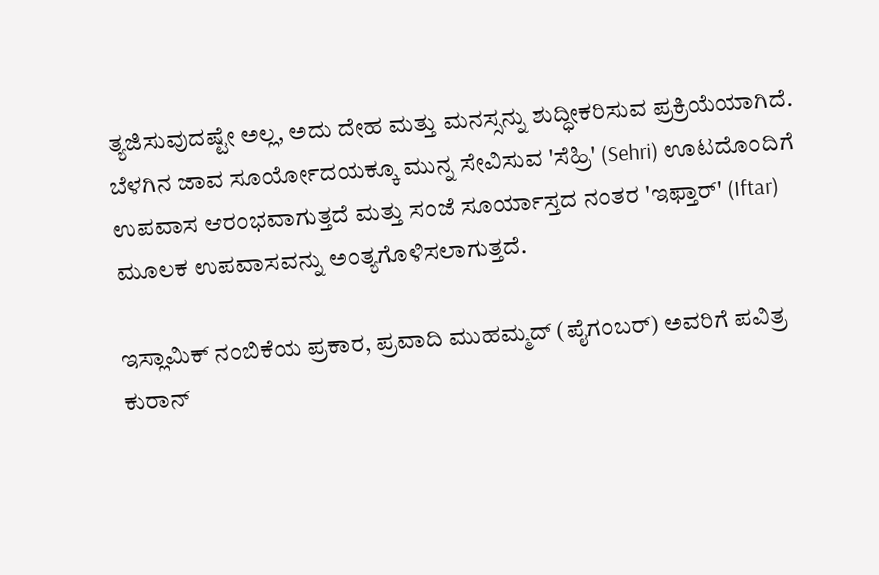ತ್ಯಜಿಸುವುದಷ್ಟೇ ಅಲ್ಲ, ಅದು ದೇಹ ಮತ್ತು ಮನಸ್ಸನ್ನು ಶುದ್ಧೀಕರಿಸುವ ಪ್ರಕ್ರಿಯೆಯಾಗಿದೆ. ಬೆಳಗಿನ ಜಾವ ಸೂರ್ಯೋದಯಕ್ಕೂ ಮುನ್ನ ಸೇವಿಸುವ 'ಸೆಹ್ರಿ' (Sehri) ಊಟದೊಂದಿಗೆ ಉಪವಾಸ ಆರಂಭವಾಗುತ್ತದೆ ಮತ್ತು ಸಂಜೆ ಸೂರ್ಯಾಸ್ತದ ನಂತರ 'ಇಫ್ತಾರ್' (Iftar) ಮೂಲಕ ಉಪವಾಸವನ್ನು ಅಂತ್ಯಗೊಳಿಸಲಾಗುತ್ತದೆ.

ಇಸ್ಲಾಮಿಕ್ ನಂಬಿಕೆಯ ಪ್ರಕಾರ, ಪ್ರವಾದಿ ಮುಹಮ್ಮದ್ (ಪೈಗಂಬರ್) ಅವರಿಗೆ ಪವಿತ್ರ ಕುರಾನ್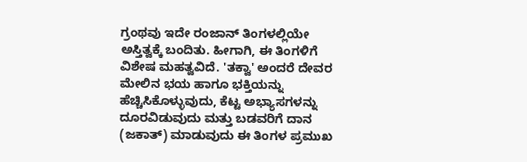ಗ್ರಂಥವು ಇದೇ ರಂಜಾನ್ ತಿಂಗಳಲ್ಲಿಯೇ ಅಸ್ತಿತ್ವಕ್ಕೆ ಬಂದಿತು. ಹೀಗಾಗಿ, ಈ ತಿಂಗಳಿಗೆ ವಿಶೇಷ ಮಹತ್ವವಿದೆ. 'ತಕ್ವಾ' ಅಂದರೆ ದೇವರ ಮೇಲಿನ ಭಯ ಹಾಗೂ ಭಕ್ತಿಯನ್ನು ಹೆಚ್ಚಿಸಿಕೊಳ್ಳುವುದು, ಕೆಟ್ಟ ಅಭ್ಯಾಸಗಳನ್ನು ದೂರವಿಡುವುದು ಮತ್ತು ಬಡವರಿಗೆ ದಾನ (ಜಕಾತ್) ಮಾಡುವುದು ಈ ತಿಂಗಳ ಪ್ರಮುಖ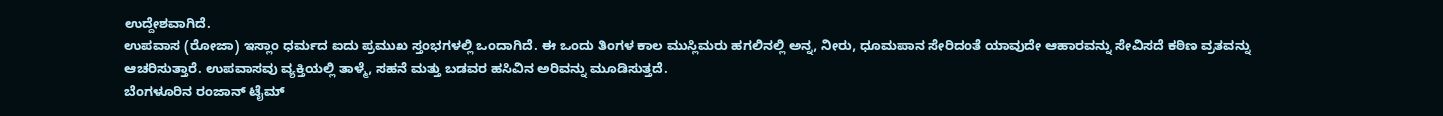ಉದ್ದೇಶವಾಗಿದೆ.
ಉಪವಾಸ (ರೋಜಾ) ಇಸ್ಲಾಂ ಧರ್ಮದ ಐದು ಪ್ರಮುಖ ಸ್ತಂಭಗಳಲ್ಲಿ ಒಂದಾಗಿದೆ. ಈ ಒಂದು ತಿಂಗಳ ಕಾಲ ಮುಸ್ಲಿಮರು ಹಗಲಿನಲ್ಲಿ ಅನ್ನ, ನೀರು, ಧೂಮಪಾನ ಸೇರಿದಂತೆ ಯಾವುದೇ ಆಹಾರವನ್ನು ಸೇವಿಸದೆ ಕಠಿಣ ವ್ರತವನ್ನು ಆಚರಿಸುತ್ತಾರೆ. ಉಪವಾಸವು ವ್ಯಕ್ತಿಯಲ್ಲಿ ತಾಳ್ಮೆ, ಸಹನೆ ಮತ್ತು ಬಡವರ ಹಸಿವಿನ ಅರಿವನ್ನು ಮೂಡಿಸುತ್ತದೆ.
ಬೆಂಗಳೂರಿನ ರಂಜಾನ್ ಟೈಮ್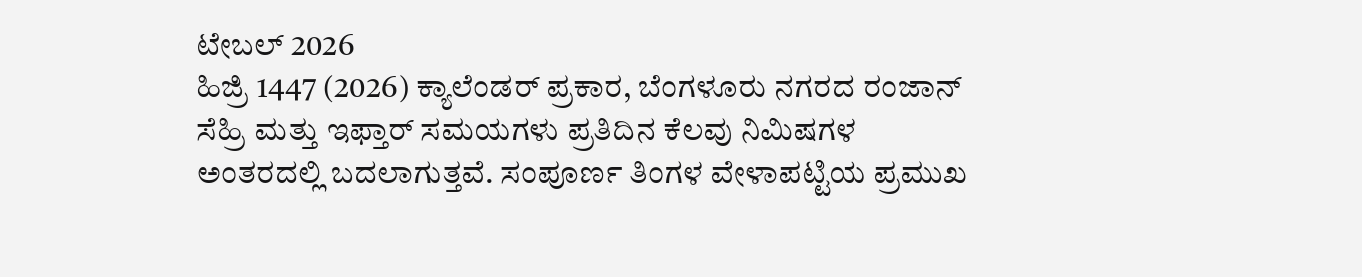ಟೇಬಲ್ 2026
ಹಿಜ್ರಿ 1447 (2026) ಕ್ಯಾಲೆಂಡರ್ ಪ್ರಕಾರ, ಬೆಂಗಳೂರು ನಗರದ ರಂಜಾನ್ ಸೆಹ್ರಿ ಮತ್ತು ಇಫ್ತಾರ್ ಸಮಯಗಳು ಪ್ರತಿದಿನ ಕೆಲವು ನಿಮಿಷಗಳ ಅಂತರದಲ್ಲಿ ಬದಲಾಗುತ್ತವೆ. ಸಂಪೂರ್ಣ ತಿಂಗಳ ವೇಳಾಪಟ್ಟಿಯ ಪ್ರಮುಖ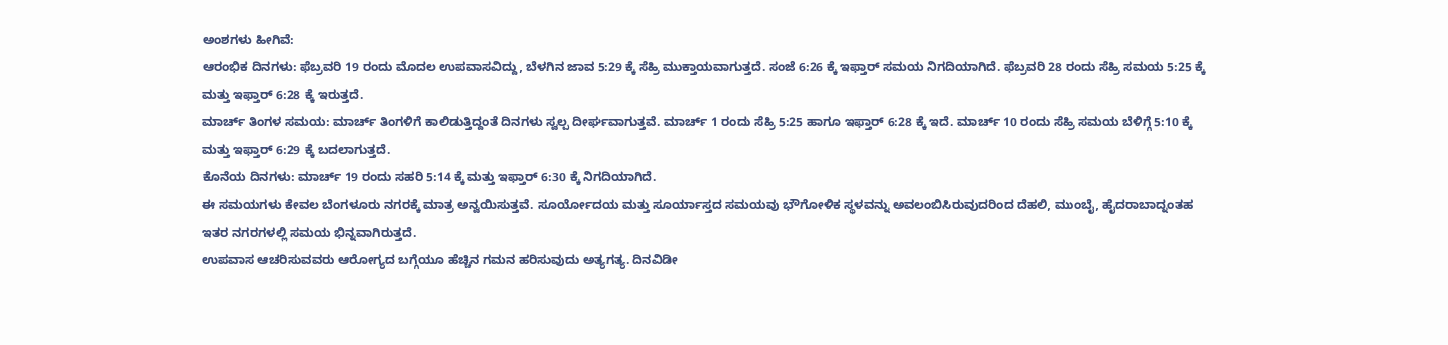ಅಂಶಗಳು ಹೀಗಿವೆ:
ಆರಂಭಿಕ ದಿನಗಳು: ಫೆಬ್ರವರಿ 19 ರಂದು ಮೊದಲ ಉಪವಾಸವಿದ್ದು, ಬೆಳಗಿನ ಜಾವ 5:29 ಕ್ಕೆ ಸೆಹ್ರಿ ಮುಕ್ತಾಯವಾಗುತ್ತದೆ. ಸಂಜೆ 6:26 ಕ್ಕೆ ಇಫ್ತಾರ್ ಸಮಯ ನಿಗದಿಯಾಗಿದೆ. ಫೆಬ್ರವರಿ 28 ರಂದು ಸೆಹ್ರಿ ಸಮಯ 5:25 ಕ್ಕೆ ಮತ್ತು ಇಫ್ತಾರ್ 6:28 ಕ್ಕೆ ಇರುತ್ತದೆ.
ಮಾರ್ಚ್ ತಿಂಗಳ ಸಮಯ: ಮಾರ್ಚ್ ತಿಂಗಳಿಗೆ ಕಾಲಿಡುತ್ತಿದ್ದಂತೆ ದಿನಗಳು ಸ್ವಲ್ಪ ದೀರ್ಘವಾಗುತ್ತವೆ. ಮಾರ್ಚ್ 1 ರಂದು ಸೆಹ್ರಿ 5:25 ಹಾಗೂ ಇಫ್ತಾರ್ 6:28 ಕ್ಕೆ ಇದೆ. ಮಾರ್ಚ್ 10 ರಂದು ಸೆಹ್ರಿ ಸಮಯ ಬೆಳಿಗ್ಗೆ 5:10 ಕ್ಕೆ ಮತ್ತು ಇಫ್ತಾರ್ 6:29 ಕ್ಕೆ ಬದಲಾಗುತ್ತದೆ.
ಕೊನೆಯ ದಿನಗಳು: ಮಾರ್ಚ್ 19 ರಂದು ಸಹರಿ 5:14 ಕ್ಕೆ ಮತ್ತು ಇಫ್ತಾರ್ 6:30 ಕ್ಕೆ ನಿಗದಿಯಾಗಿದೆ.
ಈ ಸಮಯಗಳು ಕೇವಲ ಬೆಂಗಳೂರು ನಗರಕ್ಕೆ ಮಾತ್ರ ಅನ್ವಯಿಸುತ್ತವೆ. ಸೂರ್ಯೋದಯ ಮತ್ತು ಸೂರ್ಯಾಸ್ತದ ಸಮಯವು ಭೌಗೋಳಿಕ ಸ್ಥಳವನ್ನು ಅವಲಂಬಿಸಿರುವುದರಿಂದ ದೆಹಲಿ, ಮುಂಬೈ, ಹೈದರಾಬಾದ್ನಂತಹ ಇತರ ನಗರಗಳಲ್ಲಿ ಸಮಯ ಭಿನ್ನವಾಗಿರುತ್ತದೆ.
ಉಪವಾಸ ಆಚರಿಸುವವರು ಆರೋಗ್ಯದ ಬಗ್ಗೆಯೂ ಹೆಚ್ಚಿನ ಗಮನ ಹರಿಸುವುದು ಅತ್ಯಗತ್ಯ. ದಿನವಿಡೀ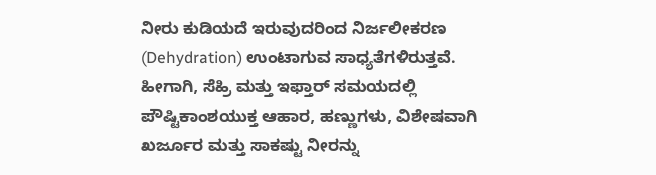ನೀರು ಕುಡಿಯದೆ ಇರುವುದರಿಂದ ನಿರ್ಜಲೀಕರಣ (Dehydration) ಉಂಟಾಗುವ ಸಾಧ್ಯತೆಗಳಿರುತ್ತವೆ. ಹೀಗಾಗಿ, ಸೆಹ್ರಿ ಮತ್ತು ಇಫ್ತಾರ್ ಸಮಯದಲ್ಲಿ ಪೌಷ್ಟಿಕಾಂಶಯುಕ್ತ ಆಹಾರ, ಹಣ್ಣುಗಳು, ವಿಶೇಷವಾಗಿ ಖರ್ಜೂರ ಮತ್ತು ಸಾಕಷ್ಟು ನೀರನ್ನು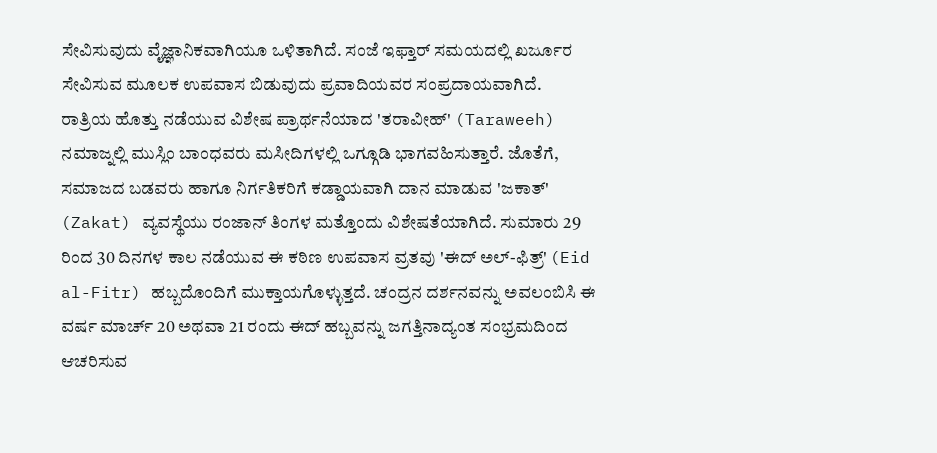ಸೇವಿಸುವುದು ವೈಜ್ಞಾನಿಕವಾಗಿಯೂ ಒಳಿತಾಗಿದೆ. ಸಂಜೆ ಇಫ್ತಾರ್ ಸಮಯದಲ್ಲಿ ಖರ್ಜೂರ ಸೇವಿಸುವ ಮೂಲಕ ಉಪವಾಸ ಬಿಡುವುದು ಪ್ರವಾದಿಯವರ ಸಂಪ್ರದಾಯವಾಗಿದೆ.
ರಾತ್ರಿಯ ಹೊತ್ತು ನಡೆಯುವ ವಿಶೇಷ ಪ್ರಾರ್ಥನೆಯಾದ 'ತರಾವೀಹ್' (Taraweeh) ನಮಾಜ್ನಲ್ಲಿ ಮುಸ್ಲಿಂ ಬಾಂಧವರು ಮಸೀದಿಗಳಲ್ಲಿ ಒಗ್ಗೂಡಿ ಭಾಗವಹಿಸುತ್ತಾರೆ. ಜೊತೆಗೆ, ಸಮಾಜದ ಬಡವರು ಹಾಗೂ ನಿರ್ಗತಿಕರಿಗೆ ಕಡ್ಡಾಯವಾಗಿ ದಾನ ಮಾಡುವ 'ಜಕಾತ್' (Zakat) ವ್ಯವಸ್ಥೆಯು ರಂಜಾನ್ ತಿಂಗಳ ಮತ್ತೊಂದು ವಿಶೇಷತೆಯಾಗಿದೆ. ಸುಮಾರು 29 ರಿಂದ 30 ದಿನಗಳ ಕಾಲ ನಡೆಯುವ ಈ ಕಠಿಣ ಉಪವಾಸ ವ್ರತವು 'ಈದ್ ಅಲ್-ಫಿತ್ರ್' (Eid al-Fitr) ಹಬ್ಬದೊಂದಿಗೆ ಮುಕ್ತಾಯಗೊಳ್ಳುತ್ತದೆ. ಚಂದ್ರನ ದರ್ಶನವನ್ನು ಅವಲಂಬಿಸಿ ಈ ವರ್ಷ ಮಾರ್ಚ್ 20 ಅಥವಾ 21 ರಂದು ಈದ್ ಹಬ್ಬವನ್ನು ಜಗತ್ತಿನಾದ್ಯಂತ ಸಂಭ್ರಮದಿಂದ ಆಚರಿಸುವ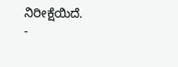ನಿರೀಕ್ಷೆಯಿದೆ.
-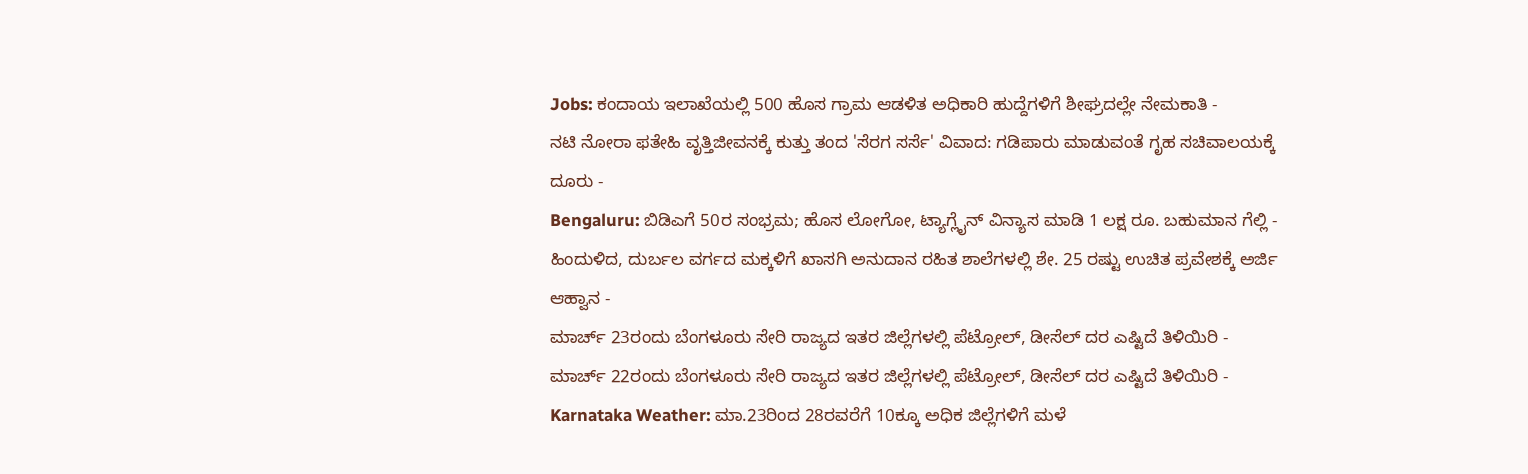Jobs: ಕಂದಾಯ ಇಲಾಖೆಯಲ್ಲಿ 500 ಹೊಸ ಗ್ರಾಮ ಆಡಳಿತ ಅಧಿಕಾರಿ ಹುದ್ದೆಗಳಿಗೆ ಶೀಘ್ರದಲ್ಲೇ ನೇಮಕಾತಿ -
ನಟಿ ನೋರಾ ಫತೇಹಿ ವೃತ್ತಿಜೀವನಕ್ಕೆ ಕುತ್ತು ತಂದ 'ಸೆರಗ ಸರ್ಸೆ' ವಿವಾದ: ಗಡಿಪಾರು ಮಾಡುವಂತೆ ಗೃಹ ಸಚಿವಾಲಯಕ್ಕೆ ದೂರು -
Bengaluru: ಬಿಡಿಎಗೆ 50ರ ಸಂಭ್ರಮ; ಹೊಸ ಲೋಗೋ, ಟ್ಯಾಗ್ಲೈನ್ ವಿನ್ಯಾಸ ಮಾಡಿ 1 ಲಕ್ಷ ರೂ. ಬಹುಮಾನ ಗೆಲ್ಲಿ -
ಹಿಂದುಳಿದ, ದುರ್ಬಲ ವರ್ಗದ ಮಕ್ಕಳಿಗೆ ಖಾಸಗಿ ಅನುದಾನ ರಹಿತ ಶಾಲೆಗಳಲ್ಲಿ ಶೇ. 25 ರಷ್ಟು ಉಚಿತ ಪ್ರವೇಶಕ್ಕೆ ಅರ್ಜಿ ಆಹ್ವಾನ -
ಮಾರ್ಚ್ 23ರಂದು ಬೆಂಗಳೂರು ಸೇರಿ ರಾಜ್ಯದ ಇತರ ಜಿಲ್ಲೆಗಳಲ್ಲಿ ಪೆಟ್ರೋಲ್, ಡೀಸೆಲ್ ದರ ಎಷ್ಟಿದೆ ತಿಳಿಯಿರಿ -
ಮಾರ್ಚ್ 22ರಂದು ಬೆಂಗಳೂರು ಸೇರಿ ರಾಜ್ಯದ ಇತರ ಜಿಲ್ಲೆಗಳಲ್ಲಿ ಪೆಟ್ರೋಲ್, ಡೀಸೆಲ್ ದರ ಎಷ್ಟಿದೆ ತಿಳಿಯಿರಿ -
Karnataka Weather: ಮಾ.23ರಿಂದ 28ರವರೆಗೆ 10ಕ್ಕೂ ಅಧಿಕ ಜಿಲ್ಲೆಗಳಿಗೆ ಮಳೆ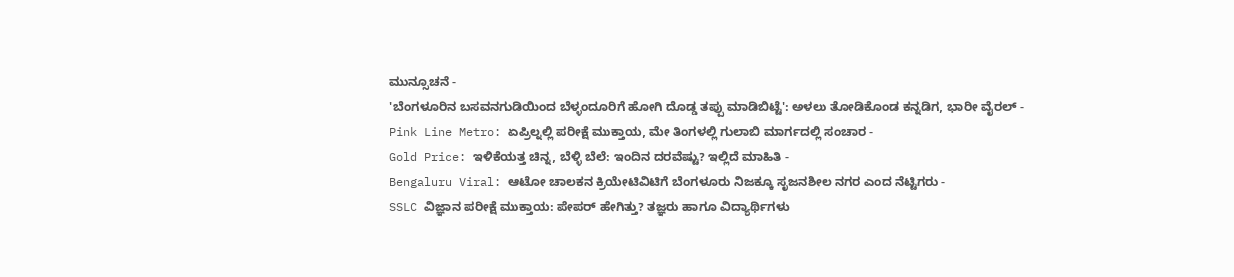ಮುನ್ಸೂಚನೆ -
'ಬೆಂಗಳೂರಿನ ಬಸವನಗುಡಿಯಿಂದ ಬೆಳ್ಳಂದೂರಿಗೆ ಹೋಗಿ ದೊಡ್ಡ ತಪ್ಪು ಮಾಡಿಬಿಟ್ಟೆ': ಅಳಲು ತೋಡಿಕೊಂಡ ಕನ್ನಡಿಗ, ಭಾರೀ ವೈರಲ್ -
Pink Line Metro: ಏಪ್ರಿಲ್ನಲ್ಲಿ ಪರೀಕ್ಷೆ ಮುಕ್ತಾಯ, ಮೇ ತಿಂಗಳಲ್ಲಿ ಗುಲಾಬಿ ಮಾರ್ಗದಲ್ಲಿ ಸಂಚಾರ -
Gold Price: ಇಳಿಕೆಯತ್ತ ಚಿನ್ನ, ಬೆಳ್ಳಿ ಬೆಲೆ: ಇಂದಿನ ದರವೆಷ್ಟು? ಇಲ್ಲಿದೆ ಮಾಹಿತಿ -
Bengaluru Viral: ಆಟೋ ಚಾಲಕನ ಕ್ರಿಯೇಟಿವಿಟಿಗೆ ಬೆಂಗಳೂರು ನಿಜಕ್ಕೂ ಸೃಜನಶೀಲ ನಗರ ಎಂದ ನೆಟ್ಟಿಗರು -
SSLC ವಿಜ್ಞಾನ ಪರೀಕ್ಷೆ ಮುಕ್ತಾಯ: ಪೇಪರ್ ಹೇಗಿತ್ತು? ತಜ್ಞರು ಹಾಗೂ ವಿದ್ಯಾರ್ಥಿಗಳು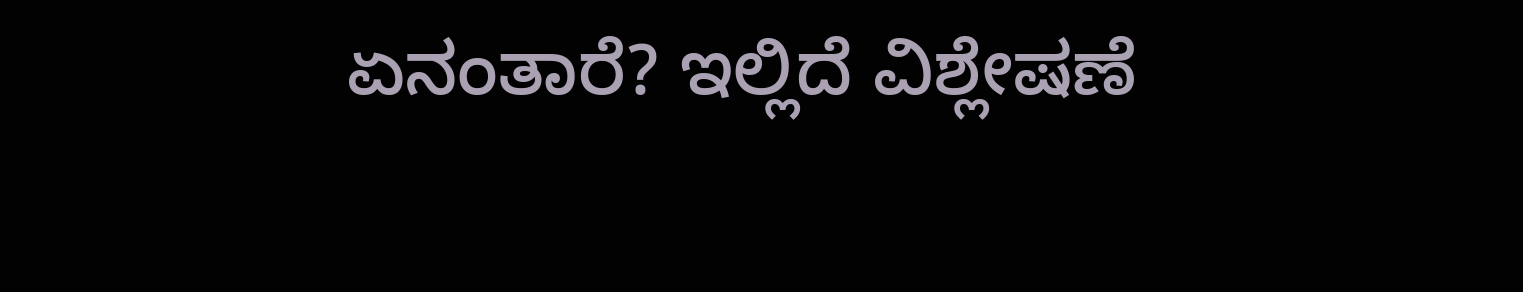ಏನಂತಾರೆ? ಇಲ್ಲಿದೆ ವಿಶ್ಲೇಷಣೆ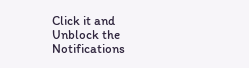Click it and Unblock the Notifications